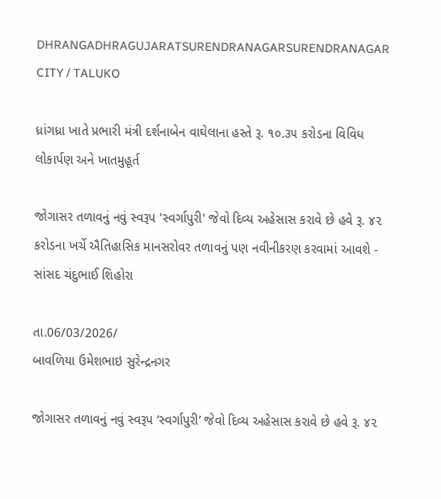DHRANGADHRAGUJARATSURENDRANAGARSURENDRANAGAR CITY / TALUKO

ધ્રાંગધ્રા ખાતે પ્રભારી મંત્રી દર્શનાબેન વાઘેલાના હસ્તે રૂ. ૧૦.૩૫ કરોડના વિવિધ લોકાર્પણ અને ખાતમુહૂર્ત

જોગાસર તળાવનું નવું સ્વરૂપ 'સ્વર્ગાપુરી' જેવો દિવ્ય અહેસાસ કરાવે છે હવે રૂ. ૪૨ કરોડના ખર્ચે ઐતિહાસિક માનસરોવર તળાવનું પણ નવીનીકરણ કરવામાં આવશે - સાંસદ ચંદુભાઈ શિહોરા

તા.06/03/2026/
બાવળિયા ઉમેશભાઇ સુરેન્દ્રનગર

જોગાસર તળાવનું નવું સ્વરૂપ ‘સ્વર્ગાપુરી’ જેવો દિવ્ય અહેસાસ કરાવે છે હવે રૂ. ૪૨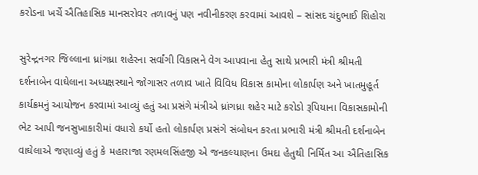કરોડના ખર્ચે ઐતિહાસિક માનસરોવર તળાવનું પણ નવીનીકરણ કરવામાં આવશે – સાંસદ ચંદુભાઈ શિહોરા

સુરેન્દ્રનગર જિલ્લાના ધ્રાંગધ્રા શહેરના સર્વાંગી વિકાસને વેગ આપવાના હેતુ સાથે પ્રભારી મંત્રી શ્રીમતી દર્શનાબેન વાઘેલાના અધ્યક્ષસ્થાને જોગાસર તળાવ ખાતે વિવિધ વિકાસ કામોના લોકાર્પણ અને ખાતમુહૂર્ત કાર્યક્રમનું આયોજન કરવામાં આવ્યું હતું આ પ્રસંગે મંત્રીએ ધ્રાંગધ્રા શહેર માટે કરોડો રૂપિયાના વિકાસકામોની ભેટ આપી જનસુખાકારીમાં વધારો કર્યો હતો લોકાર્પણ પ્રસંગે સંબોધન કરતા પ્રભારી મંત્રી શ્રીમતી દર્શનાબેન વાઘેલાએ જણાવ્યું હતું કે મહારાજા રણમલસિંહજી એ જનકલ્યાણના ઉમદા હેતુથી નિર્મિત આ ઐતિહાસિક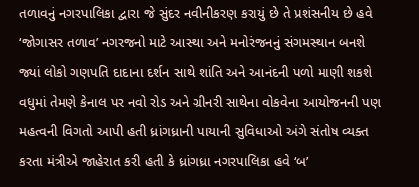તળાવનું નગરપાલિકા દ્વારા જે સુંદર નવીનીકરણ કરાયું છે તે પ્રશંસનીય છે હવે ‘જોગાસર તળાવ’ નગરજનો માટે આસ્થા અને મનોરંજનનું સંગમસ્થાન બનશે જ્યાં લોકો ગણપતિ દાદાના દર્શન સાથે શાંતિ અને આનંદની પળો માણી શકશે વધુમાં તેમણે કેનાલ પર નવો રોડ અને ગ્રીનરી સાથેના વોકવેના આયોજનની પણ મહત્વની વિગતો આપી હતી ધ્રાંગધ્રાની પાયાની સુવિધાઓ અંગે સંતોષ વ્યક્ત કરતા મંત્રીએ જાહેરાત કરી હતી કે ધ્રાંગધ્રા નગરપાલિકા હવે ‘બ’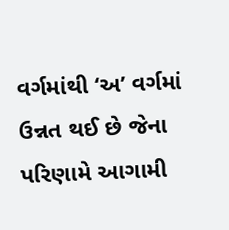વર્ગમાંથી ‘અ’ વર્ગમાં ઉન્નત થઈ છે જેના પરિણામે આગામી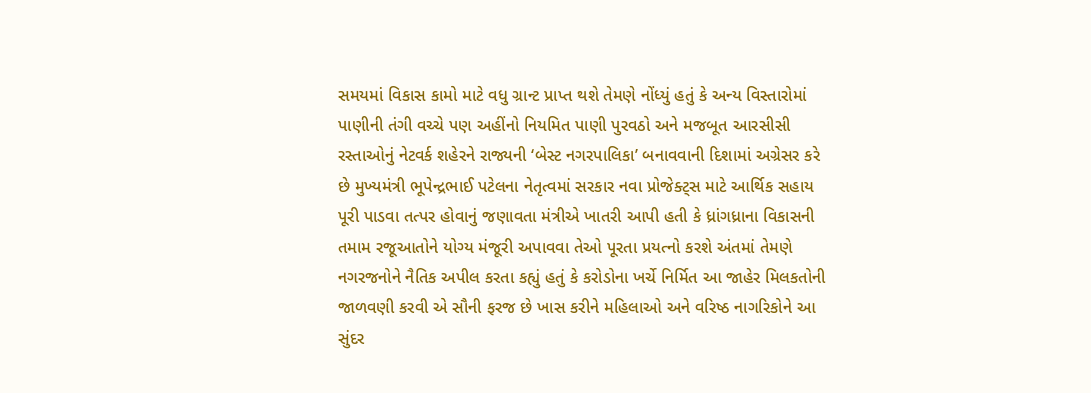સમયમાં વિકાસ કામો માટે વધુ ગ્રાન્ટ પ્રાપ્ત થશે તેમણે નોંધ્યું હતું કે અન્ય વિસ્તારોમાં પાણીની તંગી વચ્ચે પણ અહીંનો નિયમિત પાણી પુરવઠો અને મજબૂત આરસીસી રસ્તાઓનું નેટવર્ક શહેરને રાજ્યની ‘બેસ્ટ નગરપાલિકા’ બનાવવાની દિશામાં અગ્રેસર કરે છે મુખ્યમંત્રી ભૂપેન્દ્રભાઈ પટેલના નેતૃત્વમાં સરકાર નવા પ્રોજેક્ટ્સ માટે આર્થિક સહાય પૂરી પાડવા તત્પર હોવાનું જણાવતા મંત્રીએ ખાતરી આપી હતી કે ધ્રાંગધ્રાના વિકાસની તમામ રજૂઆતોને યોગ્ય મંજૂરી અપાવવા તેઓ પૂરતા પ્રયત્નો કરશે અંતમાં તેમણે નગરજનોને નૈતિક અપીલ કરતા કહ્યું હતું કે કરોડોના ખર્ચે નિર્મિત આ જાહેર મિલકતોની જાળવણી કરવી એ સૌની ફરજ છે ખાસ કરીને મહિલાઓ અને વરિષ્ઠ નાગરિકોને આ સુંદર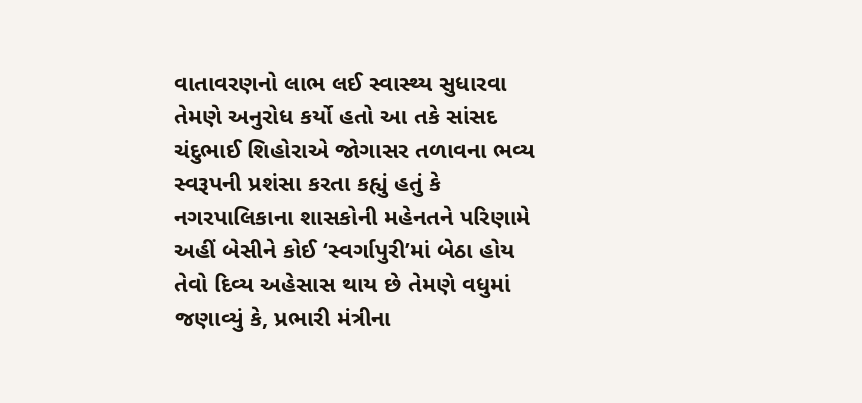વાતાવરણનો લાભ લઈ સ્વાસ્થ્ય સુધારવા તેમણે અનુરોધ કર્યો હતો આ તકે સાંસદ ચંદુભાઈ શિહોરાએ જોગાસર તળાવના ભવ્ય સ્વરૂપની પ્રશંસા કરતા કહ્યું હતું કે નગરપાલિકાના શાસકોની મહેનતને પરિણામે અહીં બેસીને કોઈ ‘સ્વર્ગાપુરી’માં બેઠા હોય તેવો દિવ્ય અહેસાસ થાય છે તેમણે વધુમાં જણાવ્યું કે, પ્રભારી મંત્રીના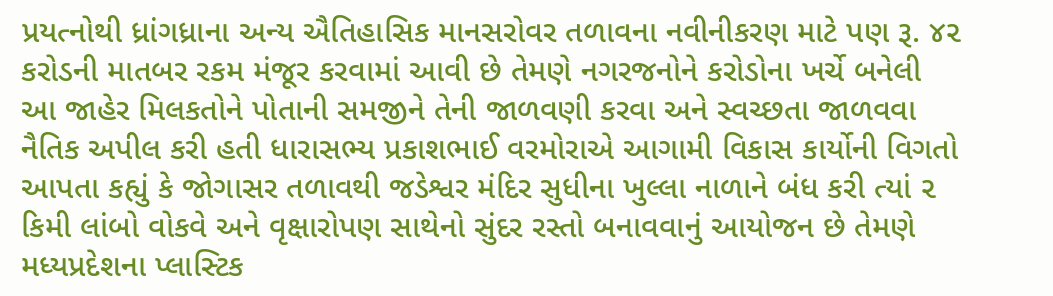પ્રયત્નોથી ધ્રાંગધ્રાના અન્ય ઐતિહાસિક માનસરોવર તળાવના નવીનીકરણ માટે પણ રૂ. ૪૨ કરોડની માતબર રકમ મંજૂર કરવામાં આવી છે તેમણે નગરજનોને કરોડોના ખર્ચે બનેલી આ જાહેર મિલકતોને પોતાની સમજીને તેની જાળવણી કરવા અને સ્વચ્છતા જાળવવા નૈતિક અપીલ કરી હતી ધારાસભ્ય પ્રકાશભાઈ વરમોરાએ આગામી વિકાસ કાર્યોની વિગતો આપતા કહ્યું કે જોગાસર તળાવથી જડેશ્વર મંદિર સુધીના ખુલ્લા નાળાને બંધ કરી ત્યાં ૨ કિમી લાંબો વોકવે અને વૃક્ષારોપણ સાથેનો સુંદર રસ્તો બનાવવાનું આયોજન છે તેમણે મધ્યપ્રદેશના પ્લાસ્ટિક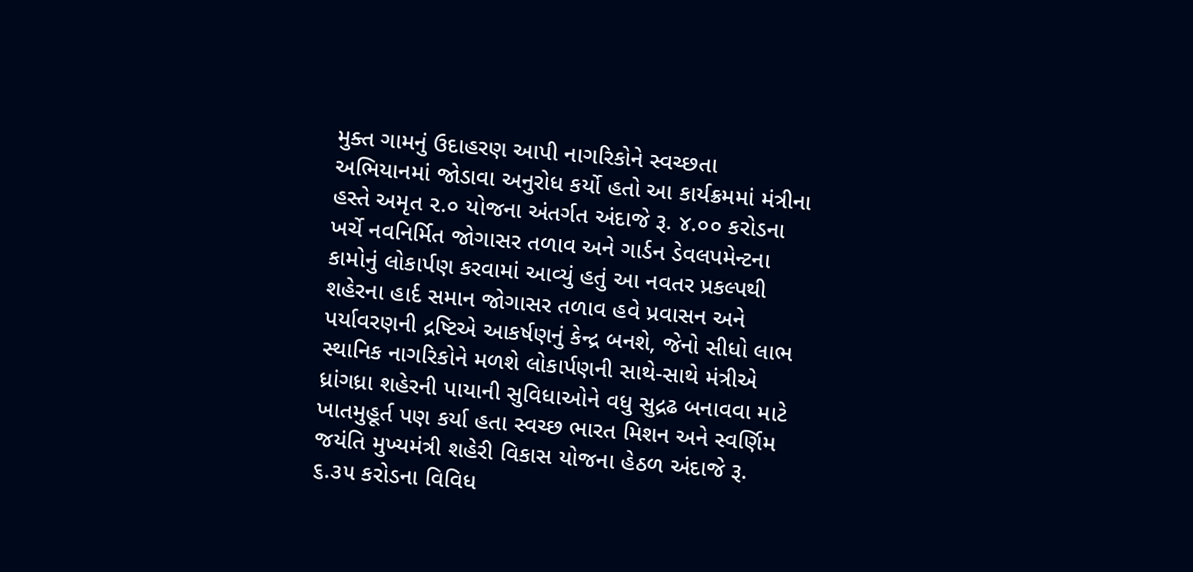મુક્ત ગામનું ઉદાહરણ આપી નાગરિકોને સ્વચ્છતા અભિયાનમાં જોડાવા અનુરોધ કર્યો હતો આ કાર્યક્રમમાં મંત્રીના હસ્તે અમૃત ૨.૦ યોજના અંતર્ગત અંદાજે રૂ. ૪.૦૦ કરોડના ખર્ચે નવનિર્મિત જોગાસર તળાવ અને ગાર્ડન ડેવલપમેન્ટના કામોનું લોકાર્પણ કરવામાં આવ્યું હતું આ નવતર પ્રકલ્પથી શહેરના હાર્દ સમાન જોગાસર તળાવ હવે પ્રવાસન અને પર્યાવરણની દ્રષ્ટિએ આકર્ષણનું કેન્દ્ર બનશે, જેનો સીધો લાભ સ્થાનિક નાગરિકોને મળશે લોકાર્પણની સાથે-સાથે મંત્રીએ ધ્રાંગધ્રા શહેરની પાયાની સુવિધાઓને વધુ સુદ્રઢ બનાવવા માટે ખાતમુહૂર્ત પણ કર્યા હતા સ્વચ્છ ભારત મિશન અને સ્વર્ણિમ જયંતિ મુખ્યમંત્રી શહેરી વિકાસ યોજના હેઠળ અંદાજે રૂ. ૬.૩૫ કરોડના વિવિધ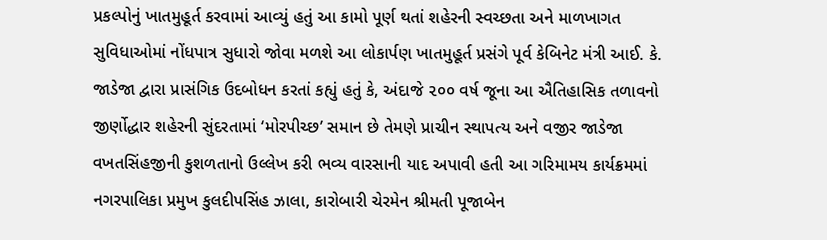પ્રકલ્પોનું ખાતમુહૂર્ત કરવામાં આવ્યું હતું આ કામો પૂર્ણ થતાં શહેરની સ્વચ્છતા અને માળખાગત સુવિધાઓમાં નોંધપાત્ર સુધારો જોવા મળશે આ લોકાર્પણ ખાતમુહૂર્ત પ્રસંગે પૂર્વ કેબિનેટ મંત્રી આઈ. કે. જાડેજા દ્વારા પ્રાસંગિક ઉદબોધન કરતાં કહ્યું હતું કે, અંદાજે ૨૦૦ વર્ષ જૂના આ ઐતિહાસિક તળાવનો જીર્ણોદ્ધાર શહેરની સુંદરતામાં ‘મોરપીચ્છ’ સમાન છે તેમણે પ્રાચીન સ્થાપત્ય અને વજીર જાડેજા વખતસિંહજીની કુશળતાનો ઉલ્લેખ કરી ભવ્ય વારસાની યાદ અપાવી હતી આ ગરિમામય કાર્યક્રમમાં નગરપાલિકા પ્રમુખ કુલદીપસિંહ ઝાલા, કારોબારી ચેરમેન શ્રીમતી પૂજાબેન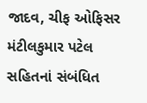જાદવ, ચીફ ઓફિસર મંટીલકુમાર પટેલ સહિતનાં સંબંધિત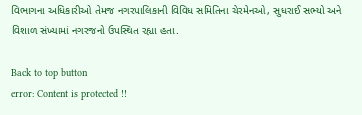વિભાગના અધિકારીઓ તેમજ નગરપાલિકાની વિવિધ સમિતિના ચેરમેનઓ, સુધરાઈ સભ્યો અને વિશાળ સંખ્યામાં નગરજનો ઉપસ્થિત રહ્યા હતા.

Back to top button
error: Content is protected !!